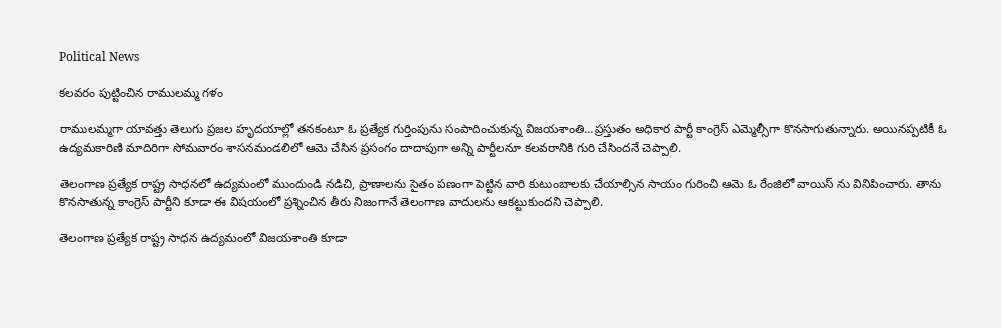Political News

కలవరం పుట్టించిన రాములమ్మ గళం

రాములమ్మగా యావత్తు తెలుగు ప్రజల హృదయాల్లో తనకంటూ ఓ ప్రత్యేక గుర్తింపును సంపాదించుకున్న విజయశాంతి…ప్రస్తుతం అధికార పార్టీ కాంగ్రెస్ ఎమ్మెల్సీగా కొనసాగుతున్నారు. అయినప్పటికీ ఓ ఉద్యమకారిణి మాదిరిగా సోమవారం శాసనమండలిలో ఆమె చేసిన ప్రసంగం దాదాపుగా అన్ని పార్టీలనూ కలవరానికి గురి చేసిందనే చెప్పాలి.

తెలంగాణ ప్రత్యేక రాష్ట్ర సాధనలో ఉద్యమంలో ముందుండి నడిచి, ప్రాణాలను సైతం పణంగా పెట్టిన వారి కుటుంబాలకు చేయాల్సిన సాయం గురించి ఆమె ఓ రేంజిలో వాయిస్ ను వినిపించారు. తాను కొనసాతున్న కాంగ్రెస్ పార్టీని కూడా ఈ విషయంలో ప్రశ్నించిన తీరు నిజంగానే తెలంగాణ వాదులను ఆకట్టుకుందని చెప్పాలి.

తెలంగాణ ప్రత్యేక రాష్ట్ర సాధన ఉద్యమంలో విజయశాంతి కూడా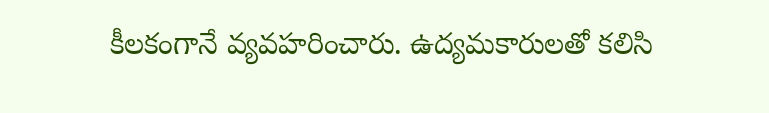కీలకంగానే వ్యవహరించారు. ఉద్యమకారులతో కలిసి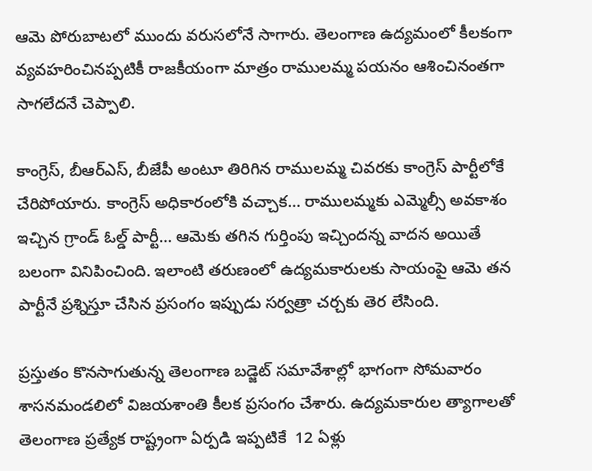ఆమె పోరుబాటలో ముందు వరుసలోనే సాగారు. తెలంగాణ ఉద్యమంలో కీలకంగా వ్యవహరించినప్పటికీ రాజకీయంగా మాత్రం రాములమ్మ పయనం ఆశించినంతగా సాగలేదనే చెప్పాలి.

కాంగ్రెస్, బీఆర్ఎస్, బీజేపీ అంటూ తిరిగిన రాములమ్మ చివరకు కాంగ్రెస్ పార్టీలోకే చేరిపోయారు. కాంగ్రెస్ అధికారంలోకి వచ్చాక… రాములమ్మకు ఎమ్మెల్సీ అవకాశం ఇచ్చిన గ్రాండ్ ఓల్డ్ పార్టీ… ఆమెకు తగిన గుర్తింపు ఇచ్చిందన్న వాదన అయితే బలంగా వినిపించింది. ఇలాంటి తరుణంలో ఉద్యమకారులకు సాయంపై ఆమె తన పార్టీనే ప్రశ్నిస్తూ చేసిన ప్రసంగం ఇప్పుడు సర్వత్రా చర్చకు తెర లేసింది.

ప్రస్తుతం కొనసాగుతున్న తెలంగాణ బడ్జెట్ సమావేశాల్లో భాగంగా సోమవారం శాసనమండలిలో విజయశాంతి కీలక ప్రసంగం చేశారు. ఉద్యమకారుల త్యాగాలతో తెలంగాణ ప్రత్యేక రాష్ట్రంగా ఏర్పడి ఇప్పటికే  12 ఏళ్లు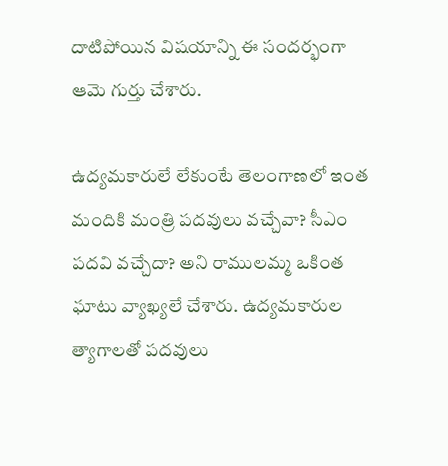దాటిపోయిన విషయాన్ని ఈ సందర్భంగా ఆమె గుర్తు చేశారు.

ఉద్యమకారులే లేకుంటే తెలంగాణలో ఇంత మందికి మంత్రి పదవులు వచ్చేవా? సీఎం పదవి వచ్చేదా? అని రాములమ్మ ఒకింత ఘాటు వ్యాఖ్యలే చేశారు. ఉద్యమకారుల త్యాగాలతో పదవులు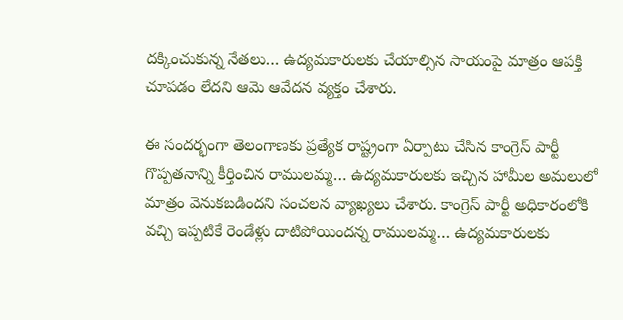దక్కించుకున్న నేతలు… ఉద్యమకారులకు చేయాల్సిన సాయంపై మాత్రం ఆపక్తి చూపడం లేదని ఆమె ఆవేదన వ్యక్తం చేశారు.

ఈ సందర్భంగా తెలంగాణకు ప్రత్యేక రాష్ట్రంగా ఏర్పాటు చేసిన కాంగ్రెస్ పార్టీ గొప్పతనాన్ని కీర్తించిన రాములమ్మ… ఉద్యమకారులకు ఇచ్చిన హామీల అమలులో మాత్రం వెనుకబడిందని సంచలన వ్యాఖ్యలు చేశారు. కాంగ్రెస్ పార్టీ అధికారంలోకి వచ్చి ఇప్పటికే రెండేళ్లు దాటిపోయిందన్న రాములమ్మ… ఉద్యమకారులకు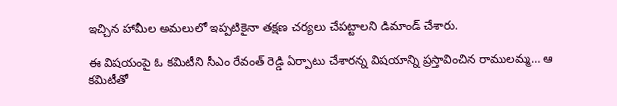ఇచ్చిన హామీల అమలులో ఇప్పటికైనా తక్షణ చర్యలు చేపట్టాలని డిమాండ్ చేశారు.

ఈ విషయంపై ఓ కమిటీని సీఎం రేవంత్ రెడ్డి ఏర్పాటు చేశారన్న విషయాన్ని ప్రస్తావించిన రాములమ్మ… ఆ కమిటీతో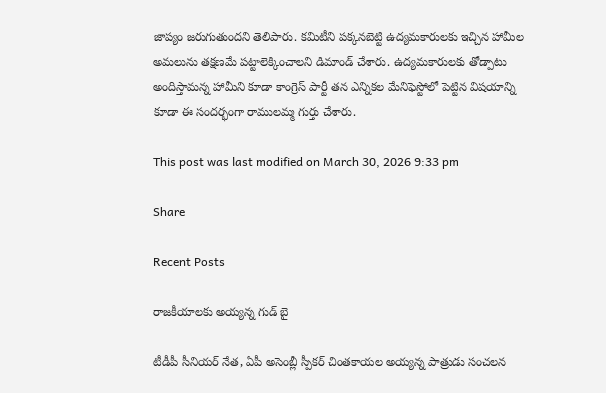జాప్యం జరుగుతుందని తెలిపారు. కమిటీని పక్కనబెట్టి ఉద్యమకారులకు ఇచ్చిన హామీల అమలును తక్షణమే పట్టాలెక్కించాలని డిమాండ్ చేశారు. ఉద్యమకారులకు తోడ్పాటు అందిస్తామన్న హామీని కూడా కాంగ్రెస్ పార్టీ తన ఎన్నికల మేనిఫెస్టోలో పెట్టిన విషయాన్ని కూడా ఈ సందర్భంగా రాములమ్మ గుర్తు చేశారు.

This post was last modified on March 30, 2026 9:33 pm

Share

Recent Posts

రాజకీయాలకు అయ్యన్న గుడ్ బై

టీడీపీ సీనియర్ నేత, ఏపీ అసెంబ్లీ స్పీకర్ చింతకాయల అయ్యన్న పాత్రుడు సంచలన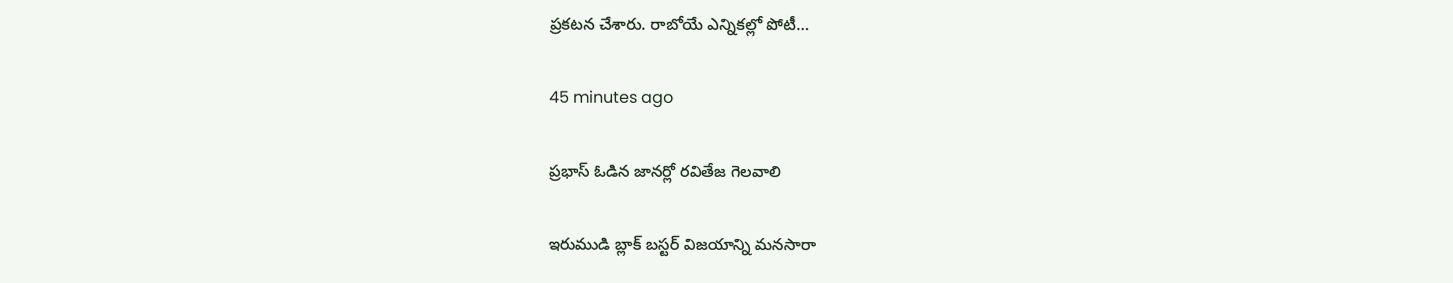ప్రకటన చేశారు. రాబోయే ఎన్నికల్లో పోటీ…

45 minutes ago

ప్రభాస్ ఓడిన జానర్లో రవితేజ గెలవాలి

ఇరుముడి బ్లాక్ బస్టర్ విజయాన్ని మనసారా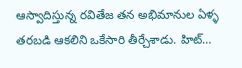ఆస్వాదిస్తున్న రవితేజ తన అభిమానుల ఏళ్ళ తరబడి ఆకలిని ఒకేసారి తీర్చేశాడు. హిట్…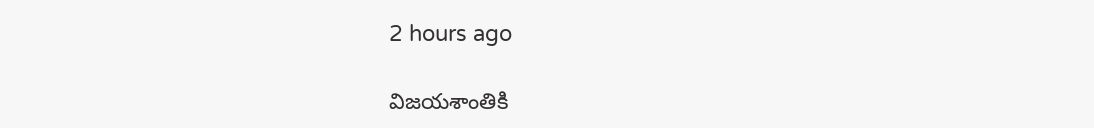2 hours ago

విజయశాంతికి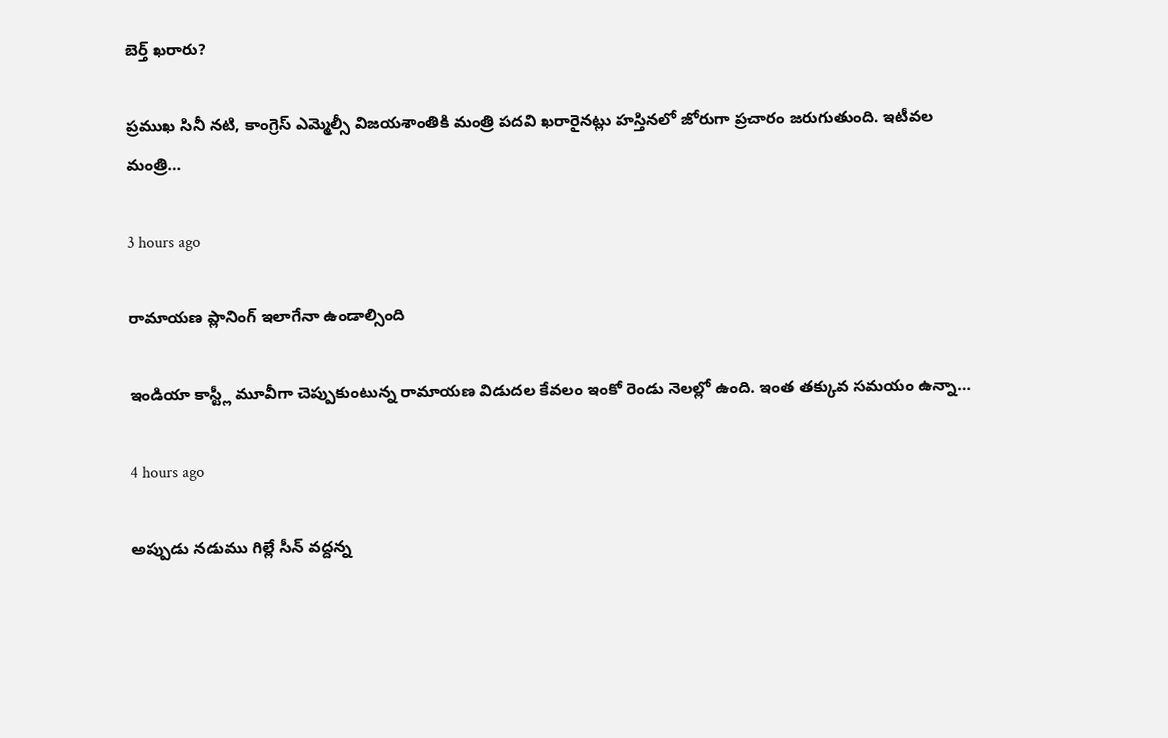బెర్త్ ఖరారు?

ప్రముఖ సినీ నటి, కాంగ్రెస్ ఎమ్మెల్సీ విజయశాంతికి మంత్రి పదవి ఖరారైనట్లు హస్తినలో జోరుగా ప్రచారం జరుగుతుంది. ఇటీవల మంత్రి…

3 hours ago

రామాయణ ప్లానింగ్ ఇలాగేనా ఉండాల్సింది

ఇండియా కాస్ట్లీ మూవీగా చెప్పుకుంటున్న రామాయణ విడుదల కేవలం ఇంకో రెండు నెలల్లో ఉంది. ఇంత తక్కువ సమయం ఉన్నా…

4 hours ago

అప్పుడు నడుము గిల్లే సీన్ వద్దన్న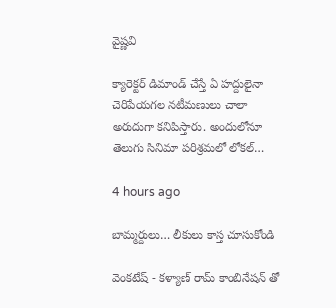వైష్ణవి

క్యారెక్టర్ డిమాండ్ చేస్తే ఏ హద్దులైనా చెరిపేయగల నటీమణులు చాలా అరుదుగా కనిపిస్తారు. అందులోనూ తెలుగు సినిమా పరిశ్రమలో లోకల్…

4 hours ago

బామ్మర్దులు… లీకులు కాస్త చూసుకోండి

వెంకటేష్ - కళ్యాణ్ రామ్ కాంబినేషన్ తో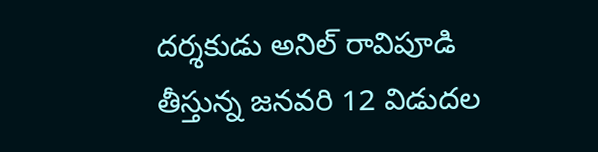దర్శకుడు అనిల్ రావిపూడి తీస్తున్న జనవరి 12 విడుదల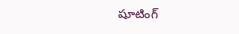షూటింగ్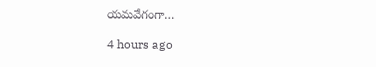యమవేగంగా…

4 hours ago